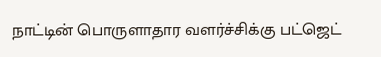நாட்டின் பொருளாதார வளர்ச்சிக்கு பட்ஜெட்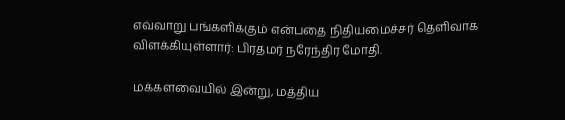எவ்வாறு பங்களிக்கும் என்பதை நிதியமைச்சர் தெளிவாக விளக்கியுள்ளார்: பிரதமர் நரேந்திர மோதி.

மக்களவையில் இன்று, மத்திய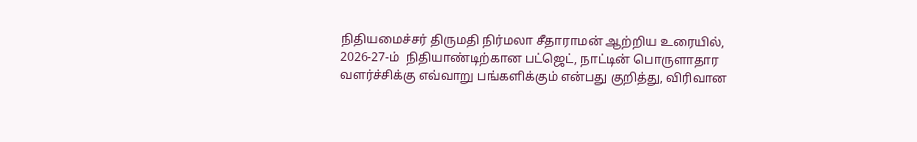நிதியமைச்சர் திருமதி நிர்மலா சீதாராமன் ஆற்றிய உரையில், 2026-27-ம்  நிதியாண்டிற்கான பட்ஜெட், நாட்டின் பொருளாதார வளர்ச்சிக்கு எவ்வாறு பங்களிக்கும் என்பது குறித்து, விரிவான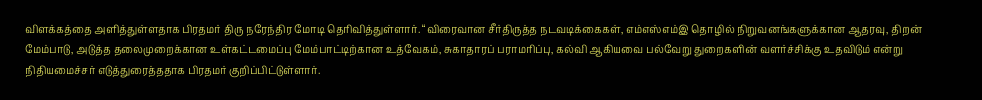விளக்கத்தை அளித்துள்ளதாக பிரதமர் திரு நரேந்திர மோடி தெரிவித்துள்ளார். “விரைவான சீர்திருத்த நடவடிக்கைகள், எம்எஸ்எம்இ தொழில் நிறுவனங்களுக்கான ஆதரவு, திறன் மேம்பாடு, அடுத்த தலைமுறைக்கான உள்கட்டமைப்பு மேம்பாட்டிற்கான உத்வேகம், சுகாதாரப் பராமரிப்பு, கல்வி ஆகியவை பல்வேறு துறைகளின் வளர்ச்சிக்கு உதவிடும் என்று நிதியமைச்சர் எடுத்துரைத்ததாக பிரதமர் குறிப்பிட்டுள்ளார்.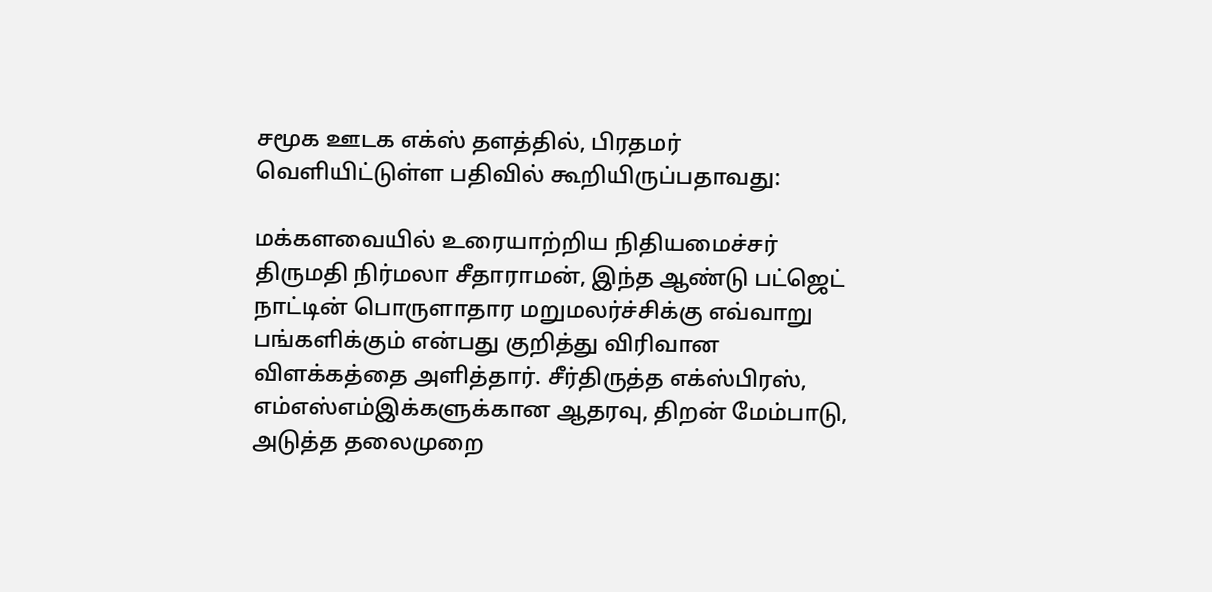சமூக ஊடக எக்ஸ் தளத்தில், பிரதமர் வெளியிட்டுள்ள பதிவில் கூறியிருப்பதாவது:

மக்களவையில் உரையாற்றிய நிதியமைச்சர் திருமதி நிர்மலா சீதாராமன், இந்த ஆண்டு பட்ஜெட் நாட்டின் பொருளாதார மறுமலர்ச்சிக்கு எவ்வாறு பங்களிக்கும் என்பது குறித்து விரிவான விளக்கத்தை அளித்தார். சீர்திருத்த எக்ஸ்பிரஸ், எம்எஸ்எம்இக்களுக்கான ஆதரவு, திறன் மேம்பாடு, அடுத்த தலைமுறை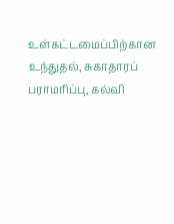உள்கட்டமைப்பிற்கான உந்துதல், சுகாதாரப் பராமரிப்பு, கல்வி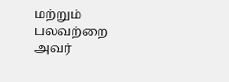மற்றும் பலவற்றை அவர்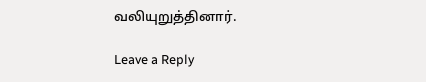வலியுறுத்தினார்.

Leave a Reply